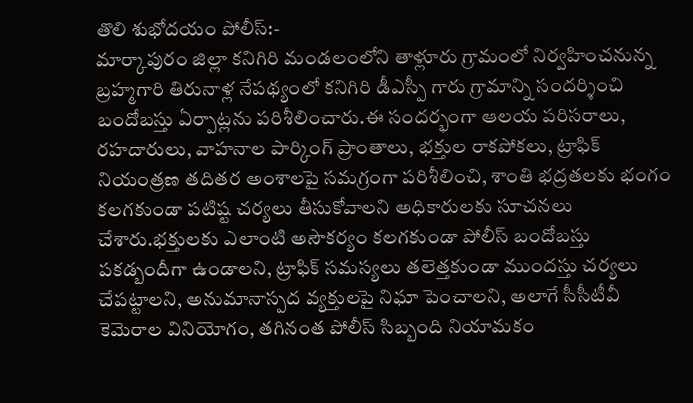తొలి శుభోదయం పోలీస్:-
మార్కాపురం జిల్లా కనిగిరి మండలంలోని తాళ్లూరు గ్రామంలో నిర్వహించనున్న బ్రహ్మగారి తిరునాళ్ల నేపథ్యంలో కనిగిరి డీఎస్పీ గారు గ్రామాన్ని సందర్శించి బందోబస్తు ఏర్పాట్లను పరిశీలించారు.ఈ సందర్భంగా ఆలయ పరిసరాలు, రహదారులు, వాహనాల పార్కింగ్ ప్రాంతాలు, భక్తుల రాకపోకలు, ట్రాఫిక్ నియంత్రణ తదితర అంశాలపై సమగ్రంగా పరిశీలించి, శాంతి భద్రతలకు భంగం కలగకుండా పటిష్ట చర్యలు తీసుకోవాలని అధికారులకు సూచనలు చేశారు.భక్తులకు ఎలాంటి అసౌకర్యం కలగకుండా పోలీస్ బందోబస్తు పకడ్బందీగా ఉండాలని, ట్రాఫిక్ సమస్యలు తలెత్తకుండా ముందస్తు చర్యలు చేపట్టాలని, అనుమానాస్పద వ్యక్తులపై నిఘా పెంచాలని, అలాగే సీసీటీవీ కెమెరాల వినియోగం, తగినంత పోలీస్ సిబ్బంది నియామకం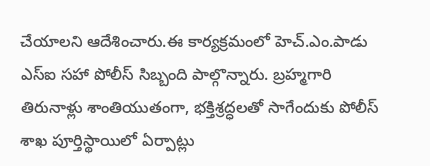చేయాలని ఆదేశించారు.ఈ కార్యక్రమంలో హెచ్.ఎం.పాడు ఎస్ఐ సహా పోలీస్ సిబ్బంది పాల్గొన్నారు. బ్రహ్మగారి తిరునాళ్లు శాంతియుతంగా, భక్తిశ్రద్ధలతో సాగేందుకు పోలీస్ శాఖ పూర్తిస్థాయిలో ఏర్పాట్లు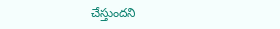చేస్తుందని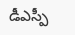డీఎస్పీ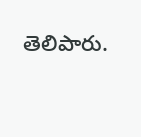తెలిపారు.